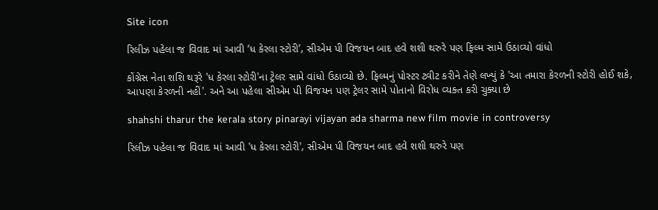Site icon

રિલીઝ પહેલા જ વિવાદ માં આવી ‘ધ કેરલા સ્ટોરી’, સીએમ પી વિજયન બાદ હવે શશી થરુરે પણ ફિલ્મ સામે ઉઠાવ્યો વાંધો

કોંગ્રેસ નેતા શશિ થરૂરે 'ધ કેરલા સ્ટોરી'ના ટ્રેલર સામે વાંધો ઉઠાવ્યો છે. ફિલ્મનું પોસ્ટર ટ્વીટ કરીને તેણે લખ્યું કે 'આ તમારા કેરળની સ્ટોરી હોઈ શકે, આપણા કેરળની નહીં'. અને આ પહેલા સીએમ પી વિજયન પણ ટ્રેલર સામે પોતાનો વિરોધ વ્યક્ત કરી ચુક્યા છે

shahshi tharur the kerala story pinarayi vijayan ada sharma new film movie in controversy

રિલીઝ પહેલા જ વિવાદ માં આવી 'ધ કેરલા સ્ટોરી', સીએમ પી વિજયન બાદ હવે શશી થરુરે પણ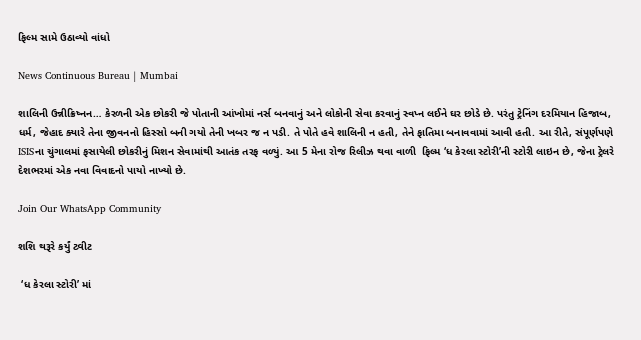ફિલ્મ સામે ઉઠાવ્યો વાંધો

News Continuous Bureau | Mumbai

શાલિની ઉન્નીક્રિષ્નન… કેરળની એક છોકરી જે પોતાની આંખોમાં નર્સ બનવાનું અને લોકોની સેવા કરવાનું સ્વપ્ન લઈને ઘર છોડે છે. પરંતુ ટ્રેનિંગ દરમિયાન હિજાબ, ધર્મ, જેહાદ ક્યારે તેના જીવનનો હિસ્સો બની ગયો તેની ખબર જ ન પડી. તે પોતે હવે શાલિની ન હતી, તેને ફાતિમા બનાવવામાં આવી હતી. આ રીતે, સંપૂર્ણપણે ISISના ચુંગાલમાં ફસાયેલી છોકરીનું મિશન સેવામાંથી આતંક તરફ વળ્યું. આ 5 મેના રોજ રિલીઝ થવા વાળી  ફિલ્મ ‘ધ કેરલા સ્ટોરી’ની સ્ટોરી લાઇન છે, જેના ટ્રેલરે દેશભરમાં એક નવા વિવાદનો પાયો નાખ્યો છે.

Join Our WhatsApp Community

શશિ થરૂરે કર્યું ટ્વીટ

 ‘ધ કેરલા સ્ટોરી’ માં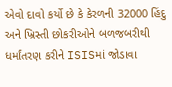એવો દાવો કર્યો છે કે કેરળની 32000 હિંદુ અને ખ્રિસ્તી છોકરીઓને બળજબરીથી ધર્માંતરણ કરીને ISISમાં જોડાવા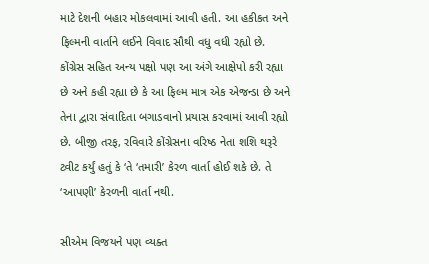માટે દેશની બહાર મોકલવામાં આવી હતી. આ હકીકત અને ફિલ્મની વાર્તાને લઈને વિવાદ સૌથી વધુ વધી રહ્યો છે. કોંગ્રેસ સહિત અન્ય પક્ષો પણ આ અંગે આક્ષેપો કરી રહ્યા છે અને કહી રહ્યા છે કે આ ફિલ્મ માત્ર એક એજન્ડા છે અને તેના દ્વારા સંવાદિતા બગાડવાનો પ્રયાસ કરવામાં આવી રહ્યો છે. બીજી તરફ, રવિવારે કોંગ્રેસના વરિષ્ઠ નેતા શશિ થરૂરે ટ્વીટ કર્યું હતું કે ‘તે ‘તમારી’ કેરળ વાર્તા હોઈ શકે છે. તે ‘આપણી’ કેરળની વાર્તા નથી.

સીએમ વિજયને પણ વ્યક્ત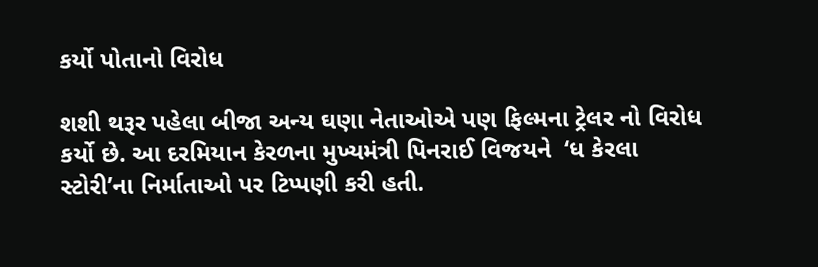કર્યો પોતાનો વિરોધ

શશી થરૂર પહેલા બીજા અન્ય ઘણા નેતાઓએ પણ ફિલ્મના ટ્રેલર નો વિરોધ કર્યો છે. આ દરમિયાન કેરળના મુખ્યમંત્રી પિનરાઈ વિજયને  ‘ધ કેરલા સ્ટોરી’ના નિર્માતાઓ પર ટિપ્પણી કરી હતી.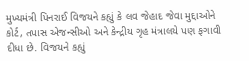મુખ્યમંત્રી પિનરાઈ વિજયને કહ્યું કે લવ જેહાદ જેવા મુદ્દાઓને કોર્ટ, તપાસ એજન્સીઓ અને કેન્દ્રીય ગૃહ મંત્રાલયે પણ ફગાવી દીધા છે. વિજયને કહ્યું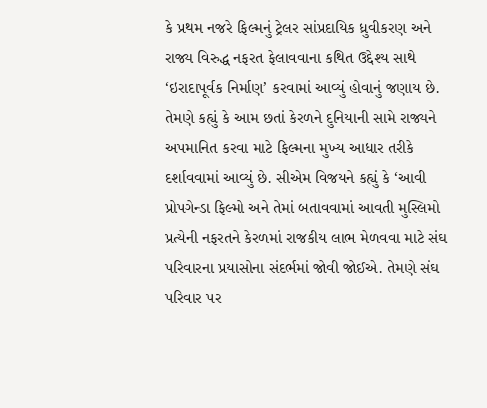કે પ્રથમ નજરે ફિલ્મનું ટ્રેલર સાંપ્રદાયિક ધ્રુવીકરણ અને રાજ્ય વિરુદ્ધ નફરત ફેલાવવાના કથિત ઉદ્દેશ્ય સાથે ‘ઇરાદાપૂર્વક નિર્માણ’ કરવામાં આવ્યું હોવાનું જણાય છે. તેમણે કહ્યું કે આમ છતાં કેરળને દુનિયાની સામે રાજ્યને અપમાનિત કરવા માટે ફિલ્મના મુખ્ય આધાર તરીકે દર્શાવવામાં આવ્યું છે. સીએમ વિજયને કહ્યું કે ‘આવી પ્રોપગેન્ડા ફિલ્મો અને તેમાં બતાવવામાં આવતી મુસ્લિમો પ્રત્યેની નફરતને કેરળમાં રાજકીય લાભ મેળવવા માટે સંઘ પરિવારના પ્રયાસોના સંદર્ભમાં જોવી જોઈએ. તેમણે સંઘ પરિવાર પર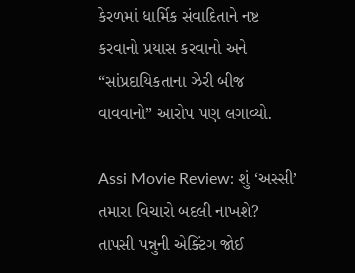કેરળમાં ધાર્મિક સંવાદિતાને નષ્ટ કરવાનો પ્રયાસ કરવાનો અને “સાંપ્રદાયિકતાના ઝેરી બીજ વાવવાનો” આરોપ પણ લગાવ્યો.

Assi Movie Review: શું ‘અસ્સી’ તમારા વિચારો બદલી નાખશે? તાપસી પન્નુની એક્ટિંગ જોઈ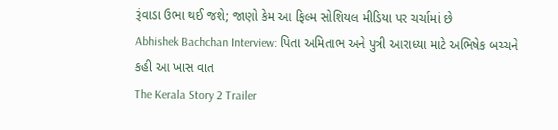રૂંવાડા ઉભા થઈ જશે; જાણો કેમ આ ફિલ્મ સોશિયલ મીડિયા પર ચર્ચામાં છે
Abhishek Bachchan Interview: પિતા અમિતાભ અને પુત્રી આરાધ્યા માટે અભિષેક બચ્ચને કહી આ ખાસ વાત
The Kerala Story 2 Trailer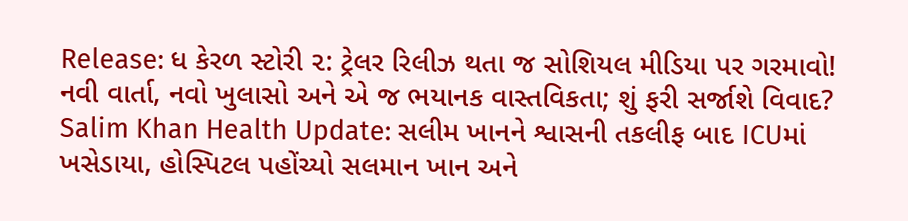Release: ધ કેરળ સ્ટોરી ૨: ટ્રેલર રિલીઝ થતા જ સોશિયલ મીડિયા પર ગરમાવો! નવી વાર્તા, નવો ખુલાસો અને એ જ ભયાનક વાસ્તવિકતા; શું ફરી સર્જાશે વિવાદ?
Salim Khan Health Update: સલીમ ખાનને શ્વાસની તકલીફ બાદ ICUમાં ખસેડાયા, હોસ્પિટલ પહોંચ્યો સલમાન ખાન અને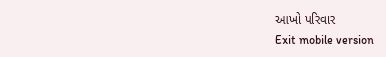આખો પરિવાર
Exit mobile version